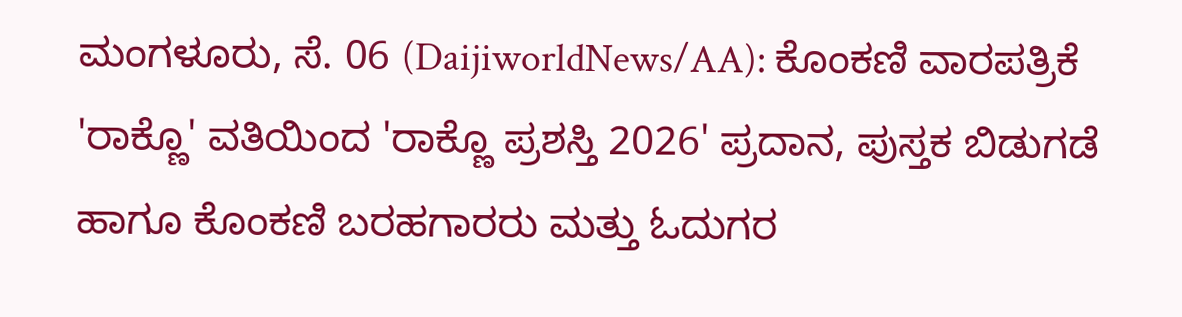ಮಂಗಳೂರು, ಸೆ. 06 (DaijiworldNews/AA): ಕೊಂಕಣಿ ವಾರಪತ್ರಿಕೆ 'ರಾಕ್ಣೊ' ವತಿಯಿಂದ 'ರಾಕ್ಣೊ ಪ್ರಶಸ್ತಿ 2026' ಪ್ರದಾನ, ಪುಸ್ತಕ ಬಿಡುಗಡೆ ಹಾಗೂ ಕೊಂಕಣಿ ಬರಹಗಾರರು ಮತ್ತು ಓದುಗರ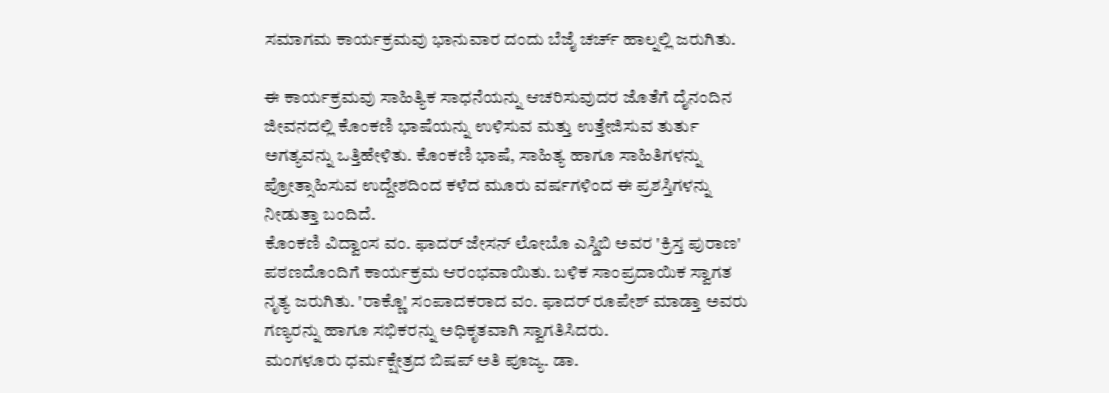ಸಮಾಗಮ ಕಾರ್ಯಕ್ರಮವು ಭಾನುವಾರ ದಂದು ಬೆಜೈ ಚರ್ಚ್ ಹಾಲ್ನಲ್ಲಿ ಜರುಗಿತು.

ಈ ಕಾರ್ಯಕ್ರಮವು ಸಾಹಿತ್ಯಿಕ ಸಾಧನೆಯನ್ನು ಆಚರಿಸುವುದರ ಜೊತೆಗೆ ದೈನಂದಿನ ಜೀವನದಲ್ಲಿ ಕೊಂಕಣಿ ಭಾಷೆಯನ್ನು ಉಳಿಸುವ ಮತ್ತು ಉತ್ತೇಜಿಸುವ ತುರ್ತು ಅಗತ್ಯವನ್ನು ಒತ್ತಿಹೇಳಿತು. ಕೊಂಕಣಿ ಭಾಷೆ, ಸಾಹಿತ್ಯ ಹಾಗೂ ಸಾಹಿತಿಗಳನ್ನು ಪ್ರೋತ್ಸಾಹಿಸುವ ಉದ್ದೇಶದಿಂದ ಕಳೆದ ಮೂರು ವರ್ಷಗಳಿಂದ ಈ ಪ್ರಶಸ್ತಿಗಳನ್ನು ನೀಡುತ್ತಾ ಬಂದಿದೆ.
ಕೊಂಕಣಿ ವಿದ್ವಾಂಸ ವಂ. ಫಾದರ್ ಜೇಸನ್ ಲೋಬೊ ಎಸ್ಡಿಬಿ ಅವರ 'ಕ್ರಿಸ್ತ ಪುರಾಣ' ಪಠಣದೊಂದಿಗೆ ಕಾರ್ಯಕ್ರಮ ಆರಂಭವಾಯಿತು. ಬಳಿಕ ಸಾಂಪ್ರದಾಯಿಕ ಸ್ವಾಗತ ನೃತ್ಯ ಜರುಗಿತು. 'ರಾಕ್ಣೊ' ಸಂಪಾದಕರಾದ ವಂ. ಫಾದರ್ ರೂಪೇಶ್ ಮಾಡ್ತಾ ಅವರು ಗಣ್ಯರನ್ನು ಹಾಗೂ ಸಭಿಕರನ್ನು ಅಧಿಕೃತವಾಗಿ ಸ್ವಾಗತಿಸಿದರು.
ಮಂಗಳೂರು ಧರ್ಮಕ್ಷೇತ್ರದ ಬಿಷಪ್ ಅತಿ ಪೂಜ್ಯ. ಡಾ.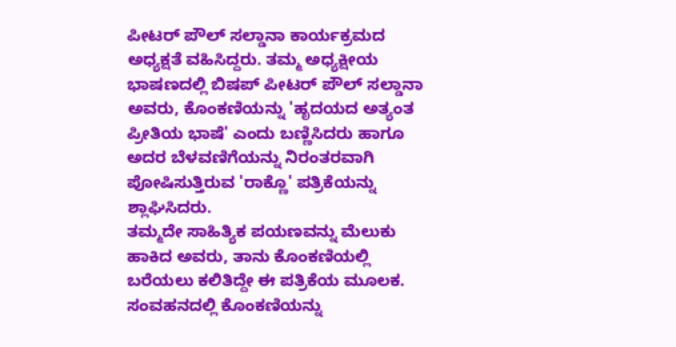ಪೀಟರ್ ಪೌಲ್ ಸಲ್ಡಾನಾ ಕಾರ್ಯಕ್ರಮದ ಅಧ್ಯಕ್ಷತೆ ವಹಿಸಿದ್ದರು. ತಮ್ಮ ಅಧ್ಯಕ್ಷೀಯ ಭಾಷಣದಲ್ಲಿ ಬಿಷಪ್ ಪೀಟರ್ ಪೌಲ್ ಸಲ್ಡಾನಾ ಅವರು, ಕೊಂಕಣಿಯನ್ನು 'ಹೃದಯದ ಅತ್ಯಂತ ಪ್ರೀತಿಯ ಭಾಷೆ' ಎಂದು ಬಣ್ಣಿಸಿದರು ಹಾಗೂ ಅದರ ಬೆಳವಣಿಗೆಯನ್ನು ನಿರಂತರವಾಗಿ ಪೋಷಿಸುತ್ತಿರುವ 'ರಾಕ್ಣೊ' ಪತ್ರಿಕೆಯನ್ನು ಶ್ಲಾಘಿಸಿದರು.
ತಮ್ಮದೇ ಸಾಹಿತ್ಯಿಕ ಪಯಣವನ್ನು ಮೆಲುಕು ಹಾಕಿದ ಅವರು, ತಾನು ಕೊಂಕಣಿಯಲ್ಲಿ ಬರೆಯಲು ಕಲಿತಿದ್ದೇ ಈ ಪತ್ರಿಕೆಯ ಮೂಲಕ. ಸಂವಹನದಲ್ಲಿ ಕೊಂಕಣಿಯನ್ನು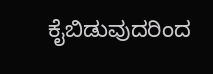ಕೈಬಿಡುವುದರಿಂದ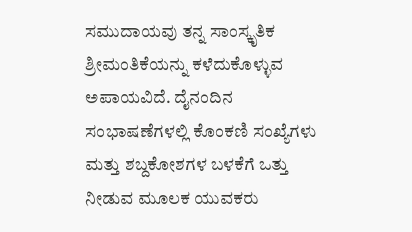ಸಮುದಾಯವು ತನ್ನ ಸಾಂಸ್ಕೃತಿಕ ಶ್ರೀಮಂತಿಕೆಯನ್ನು ಕಳೆದುಕೊಳ್ಳುವ ಅಪಾಯವಿದೆ. ದೈನಂದಿನ ಸಂಭಾಷಣೆಗಳಲ್ಲಿ ಕೊಂಕಣಿ ಸಂಖ್ಯೆಗಳು ಮತ್ತು ಶಬ್ದಕೋಶಗಳ ಬಳಕೆಗೆ ಒತ್ತು ನೀಡುವ ಮೂಲಕ ಯುವಕರು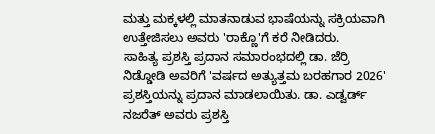ಮತ್ತು ಮಕ್ಕಳಲ್ಲಿ ಮಾತನಾಡುವ ಭಾಷೆಯನ್ನು ಸಕ್ರಿಯವಾಗಿ ಉತ್ತೇಜಿಸಲು ಅವರು 'ರಾಕ್ಣೊ'ಗೆ ಕರೆ ನೀಡಿದರು.
ಸಾಹಿತ್ಯ ಪ್ರಶಸ್ತಿ ಪ್ರದಾನ ಸಮಾರಂಭದಲ್ಲಿ ಡಾ. ಜೆರ್ರಿ ನಿಡ್ಡೋಡಿ ಅವರಿಗೆ 'ವರ್ಷದ ಅತ್ಯುತ್ತಮ ಬರಹಗಾರ 2026' ಪ್ರಶಸ್ತಿಯನ್ನು ಪ್ರದಾನ ಮಾಡಲಾಯಿತು. ಡಾ. ಎಡ್ವರ್ಡ್ ನಜರೆತ್ ಅವರು ಪ್ರಶಸ್ತಿ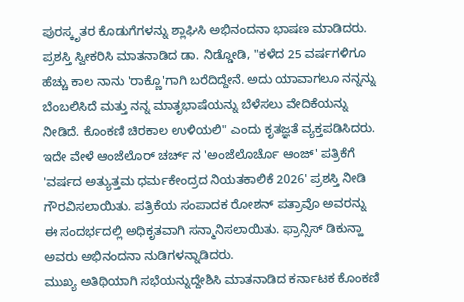ಪುರಸ್ಕೃತರ ಕೊಡುಗೆಗಳನ್ನು ಶ್ಲಾಘಿಸಿ ಅಭಿನಂದನಾ ಭಾಷಣ ಮಾಡಿದರು. ಪ್ರಶಸ್ತಿ ಸ್ವೀಕರಿಸಿ ಮಾತನಾಡಿದ ಡಾ. ನಿಡ್ಡೋಡಿ, "ಕಳೆದ 25 ವರ್ಷಗಳಿಗೂ ಹೆಚ್ಚು ಕಾಲ ನಾನು 'ರಾಕ್ಣೊ'ಗಾಗಿ ಬರೆದಿದ್ದೇನೆ. ಅದು ಯಾವಾಗಲೂ ನನ್ನನ್ನು ಬೆಂಬಲಿಸಿದೆ ಮತ್ತು ನನ್ನ ಮಾತೃಭಾಷೆಯನ್ನು ಬೆಳೆಸಲು ವೇದಿಕೆಯನ್ನು ನೀಡಿದೆ. ಕೊಂಕಣಿ ಚಿರಕಾಲ ಉಳಿಯಲಿ" ಎಂದು ಕೃತಜ್ಞತೆ ವ್ಯಕ್ತಪಡಿಸಿದರು.
ಇದೇ ವೇಳೆ ಆಂಜೆಲೊರ್ ಚರ್ಚ್ ನ 'ಅಂಜೆಲೊರ್ಚೊ ಆಂಜ್' ಪತ್ರಿಕೆಗೆ 'ವರ್ಷದ ಅತ್ಯುತ್ತಮ ಧರ್ಮಕೇಂದ್ರದ ನಿಯತಕಾಲಿಕೆ 2026' ಪ್ರಶಸ್ತಿ ನೀಡಿ ಗೌರವಿಸಲಾಯಿತು. ಪತ್ರಿಕೆಯ ಸಂಪಾದಕ ರೋಶನ್ ಪತ್ರಾವೊ ಅವರನ್ನು ಈ ಸಂದರ್ಭದಲ್ಲಿ ಅಧಿಕೃತವಾಗಿ ಸನ್ಮಾನಿಸಲಾಯಿತು. ಫ್ರಾನ್ಸಿಸ್ ಡಿಕುನ್ಹಾ ಅವರು ಅಭಿನಂದನಾ ನುಡಿಗಳನ್ನಾಡಿದರು.
ಮುಖ್ಯ ಅತಿಥಿಯಾಗಿ ಸಭೆಯನ್ನುದ್ದೇಶಿಸಿ ಮಾತನಾಡಿದ ಕರ್ನಾಟಕ ಕೊಂಕಣಿ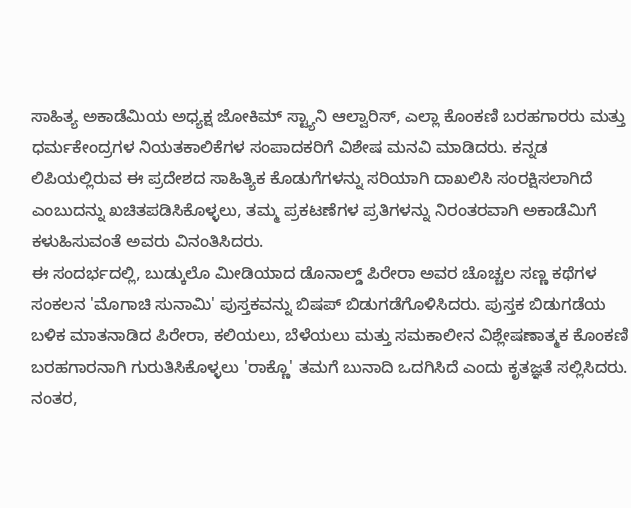ಸಾಹಿತ್ಯ ಅಕಾಡೆಮಿಯ ಅಧ್ಯಕ್ಷ ಜೋಕಿಮ್ ಸ್ಟ್ಯಾನಿ ಆಲ್ವಾರಿಸ್, ಎಲ್ಲಾ ಕೊಂಕಣಿ ಬರಹಗಾರರು ಮತ್ತು ಧರ್ಮಕೇಂದ್ರಗಳ ನಿಯತಕಾಲಿಕೆಗಳ ಸಂಪಾದಕರಿಗೆ ವಿಶೇಷ ಮನವಿ ಮಾಡಿದರು. ಕನ್ನಡ ಲಿಪಿಯಲ್ಲಿರುವ ಈ ಪ್ರದೇಶದ ಸಾಹಿತ್ಯಿಕ ಕೊಡುಗೆಗಳನ್ನು ಸರಿಯಾಗಿ ದಾಖಲಿಸಿ ಸಂರಕ್ಷಿಸಲಾಗಿದೆ ಎಂಬುದನ್ನು ಖಚಿತಪಡಿಸಿಕೊಳ್ಳಲು, ತಮ್ಮ ಪ್ರಕಟಣೆಗಳ ಪ್ರತಿಗಳನ್ನು ನಿರಂತರವಾಗಿ ಅಕಾಡೆಮಿಗೆ ಕಳುಹಿಸುವಂತೆ ಅವರು ವಿನಂತಿಸಿದರು.
ಈ ಸಂದರ್ಭದಲ್ಲಿ, ಬುಡ್ಕುಲೊ ಮೀಡಿಯಾದ ಡೊನಾಲ್ಡ್ ಪಿರೇರಾ ಅವರ ಚೊಚ್ಚಲ ಸಣ್ಣ ಕಥೆಗಳ ಸಂಕಲನ 'ಮೊಗಾಚಿ ಸುನಾಮಿ' ಪುಸ್ತಕವನ್ನು ಬಿಷಪ್ ಬಿಡುಗಡೆಗೊಳಿಸಿದರು. ಪುಸ್ತಕ ಬಿಡುಗಡೆಯ ಬಳಿಕ ಮಾತನಾಡಿದ ಪಿರೇರಾ, ಕಲಿಯಲು, ಬೆಳೆಯಲು ಮತ್ತು ಸಮಕಾಲೀನ ವಿಶ್ಲೇಷಣಾತ್ಮಕ ಕೊಂಕಣಿ ಬರಹಗಾರನಾಗಿ ಗುರುತಿಸಿಕೊಳ್ಳಲು 'ರಾಕ್ಣೊ' ತಮಗೆ ಬುನಾದಿ ಒದಗಿಸಿದೆ ಎಂದು ಕೃತಜ್ಞತೆ ಸಲ್ಲಿಸಿದರು.
ನಂತರ,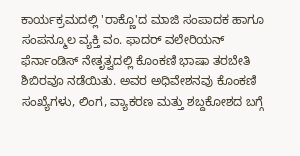ಕಾರ್ಯಕ್ರಮದಲ್ಲಿ 'ರಾಕ್ಣೊ'ದ ಮಾಜಿ ಸಂಪಾದಕ ಹಾಗೂ ಸಂಪನ್ಮೂಲ ವ್ಯಕ್ತಿ ವಂ. ಫಾದರ್ ವಲೇರಿಯನ್ ಫೆರ್ನಾಂಡಿಸ್ ನೇತೃತ್ವದಲ್ಲಿ ಕೊಂಕಣಿ ಭಾಷಾ ತರಬೇತಿ ಶಿಬಿರವೂ ನಡೆಯಿತು. ಅವರ ಅಧಿವೇಶನವು ಕೊಂಕಣಿ ಸಂಖ್ಯೆಗಳು, ಲಿಂಗ, ವ್ಯಾಕರಣ ಮತ್ತು ಶಬ್ದಕೋಶದ ಬಗ್ಗೆ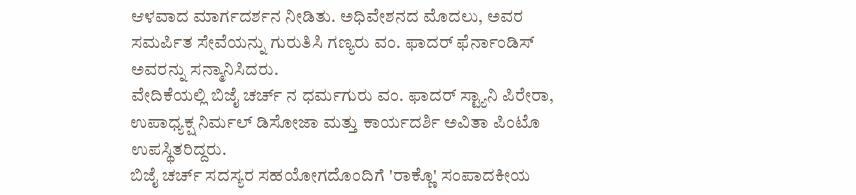ಆಳವಾದ ಮಾರ್ಗದರ್ಶನ ನೀಡಿತು. ಅಧಿವೇಶನದ ಮೊದಲು, ಅವರ ಸಮರ್ಪಿತ ಸೇವೆಯನ್ನು ಗುರುತಿಸಿ ಗಣ್ಯರು ವಂ. ಫಾದರ್ ಫೆರ್ನಾಂಡಿಸ್ ಅವರನ್ನು ಸನ್ಮಾನಿಸಿದರು.
ವೇದಿಕೆಯಲ್ಲಿ ಬಿಜೈ ಚರ್ಚ್ ನ ಧರ್ಮಗುರು ವಂ. ಫಾದರ್ ಸ್ಟ್ಯಾನಿ ಪಿರೇರಾ, ಉಪಾಧ್ಯಕ್ಷ ನಿರ್ಮಲ್ ಡಿಸೋಜಾ ಮತ್ತು ಕಾರ್ಯದರ್ಶಿ ಅವಿತಾ ಪಿಂಟೊ ಉಪಸ್ಥಿತರಿದ್ದರು.
ಬಿಜೈ ಚರ್ಚ್ ಸದಸ್ಯರ ಸಹಯೋಗದೊಂದಿಗೆ 'ರಾಕ್ಣೊ' ಸಂಪಾದಕೀಯ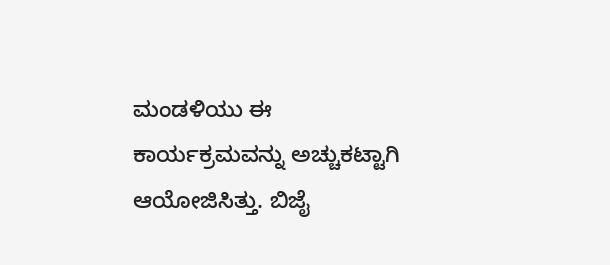ಮಂಡಳಿಯು ಈ ಕಾರ್ಯಕ್ರಮವನ್ನು ಅಚ್ಚುಕಟ್ಟಾಗಿ ಆಯೋಜಿಸಿತ್ತು. ಬಿಜೈ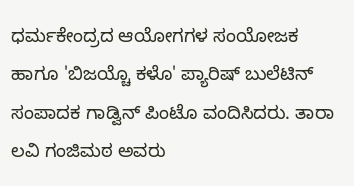ಧರ್ಮಕೇಂದ್ರದ ಆಯೋಗಗಳ ಸಂಯೋಜಕ ಹಾಗೂ 'ಬಿಜಯ್ಚೊ ಕಳೊ' ಪ್ಯಾರಿಷ್ ಬುಲೆಟಿನ್ ಸಂಪಾದಕ ಗಾಡ್ವಿನ್ ಪಿಂಟೊ ವಂದಿಸಿದರು. ತಾರಾ ಲವಿ ಗಂಜಿಮಠ ಅವರು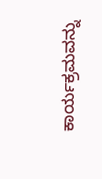ಕಾರ್ಯಕ್ರಮವನ್ನು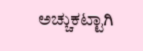ಅಚ್ಚುಕಟ್ಟಾಗಿ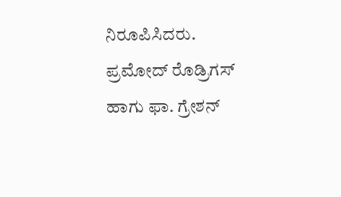ನಿರೂಪಿಸಿದರು.
ಪ್ರಮೋದ್ ರೊಡ್ರಿಗಸ್ ಹಾಗು ಫಾ. ಗ್ರೇಶನ್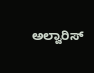ಅಲ್ವಾರಿಸ್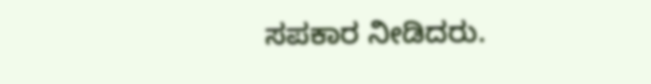ಸಪಕಾರ ನೀಡಿದರು.